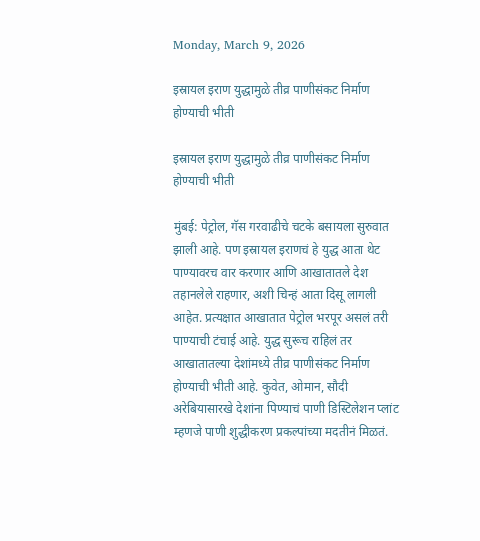Monday, March 9, 2026

इस्रायल इराण युद्धामुळे तीव्र पाणीसंकट निर्माण होण्याची भीती

इस्रायल इराण युद्धामुळे तीव्र पाणीसंकट निर्माण होण्याची भीती

मुंबई: पेट्रोल, गॅस गरवाढीचे चटके बसायला सुरुवात झाली आहे. पण इस्रायल इराणचं हे युद्ध आता थेट पाण्यावरच वार करणार आणि आखातातले देश तहानलेले राहणार, अशी चिन्हं आता दिसू लागली आहेत. प्रत्यक्षात आखातात पेट्रोल भरपूर असलं तरी पाण्याची टंचाई आहे. युद्ध सुरूच राहिलं तर आखातातल्या देशांमध्ये तीव्र पाणीसंकट निर्माण होण्याची भीती आहे. कुवेत, ओमान, सौदी अरेबियासारखे देशांना पिण्याचं पाणी डिस्टिलेशन प्लांट म्हणजे पाणी शुद्धीकरण प्रकल्पांच्या मदतीनं मिळतं.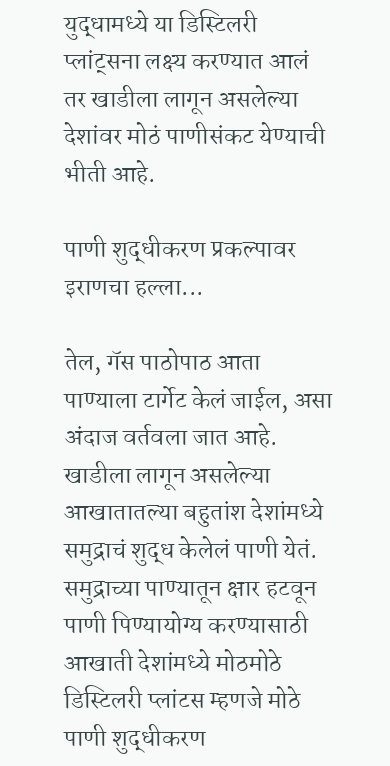युद्धामध्ये या डिस्टिलरी प्लांट्सना लक्ष्य करण्यात आलं तर खाडीला लागून असलेल्या देशांवर मोठं पाणीसंकट येण्याची भीती आहे.

पाणी शुद्धीकरण प्रकल्पावर इराणचा हल्ला...

तेल, गॅस पाठोपाठ आता पाण्याला टार्गेट केलं जाईल, असा अंदाज वर्तवला जात आहे. खाडीला लागून असलेल्या आखातातल्या बहुतांश देशांमध्ये समुद्राचं शुद्ध केलेलं पाणी येतं. समुद्राच्या पाण्यातून क्षार हटवून पाणी पिण्यायोग्य करण्यासाठी आखाती देशांमध्ये मोठमोठे डिस्टिलरी प्लांटस म्हणजे मोठे पाणी शुद्धीकरण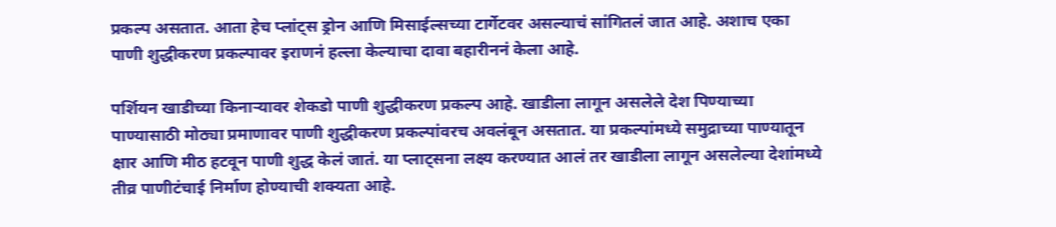प्रकल्प असतात. आता हेच प्लांट्स ड्रोन आणि मिसाईल्सच्या टार्गेटवर असल्याचं सांगितलं जात आहे. अशाच एका पाणी शुद्धीकरण प्रकल्पावर इराणनं हल्ला केल्याचा दावा बहारीननं केला आहे.

पर्शियन खाडीच्या किनाऱ्यावर शेकडो पाणी शुद्धीकरण प्रकल्प आहे. खाडीला लागून असलेले देश पिण्याच्या पाण्यासाठी मोठ्या प्रमाणावर पाणी शुद्धीकरण प्रकल्पांवरच अवलंबून असतात. या प्रकल्पांमध्ये समुद्राच्या पाण्यातून क्षार आणि मीठ हटवून पाणी शुद्ध केलं जातं. या प्लाट्सना लक्ष्य करण्यात आलं तर खाडीला लागून असलेल्या देशांमध्ये तीव्र पाणीटंचाई निर्माण होण्याची शक्यता आहे.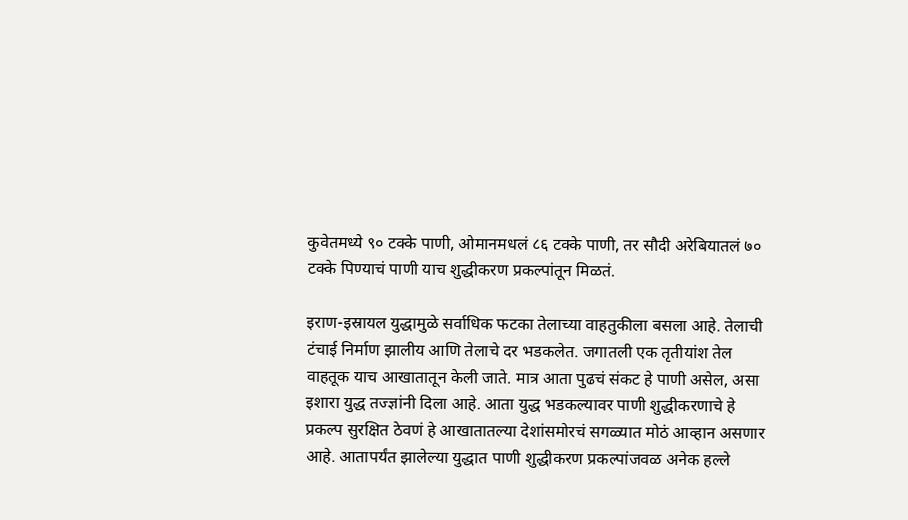कुवेतमध्ये ९० टक्के पाणी, ओमानमधलं ८६ टक्के पाणी, तर सौदी अरेबियातलं ७० टक्के पिण्याचं पाणी याच शुद्धीकरण प्रकल्पांतून मिळतं.

इराण-इस्रायल युद्धामुळे सर्वाधिक फटका तेलाच्या वाहतुकीला बसला आहे. तेलाची टंचाई निर्माण झालीय आणि तेलाचे दर भडकलेत. जगातली एक तृतीयांश तेल वाहतूक याच आखातातून केली जाते. मात्र आता पुढचं संकट हे पाणी असेल, असा इशारा युद्ध तज्ज्ञांनी दिला आहे. आता युद्ध भडकल्यावर पाणी शुद्धीकरणाचे हे प्रकल्प सुरक्षित ठेवणं हे आखातातल्या देशांसमोरचं सगळ्यात मोठं आव्हान असणार आहे. आतापर्यंत झालेल्या युद्धात पाणी शुद्धीकरण प्रकल्पांजवळ अनेक हल्ले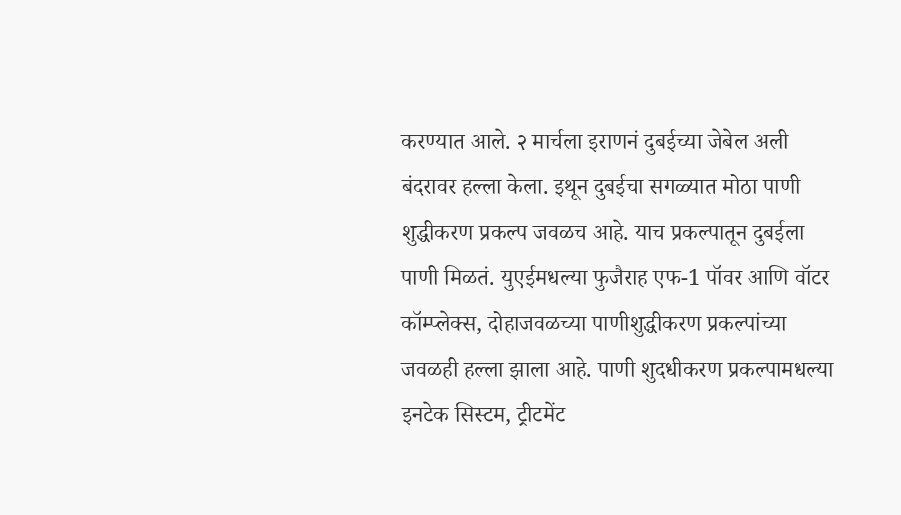करण्यात आले. २ मार्चला इराणनं दुबईच्या जेबेल अली बंदरावर हल्ला केला. इथून दुबईचा सगळ्यात मोठा पाणी शुद्धीकरण प्रकल्प जवळच आहे. याच प्रकल्पातून दुबईला पाणी मिळतं. युएईमधल्या फुजैराह एफ-1 पॉवर आणि वॉटर कॉम्प्लेक्स, दोहाजवळच्या पाणीशुद्धीकरण प्रकल्पांच्या जवळही हल्ला झाला आहे. पाणी शुदधीकरण प्रकल्पामधल्या इनटेक सिस्टम, ट्रीटमेंट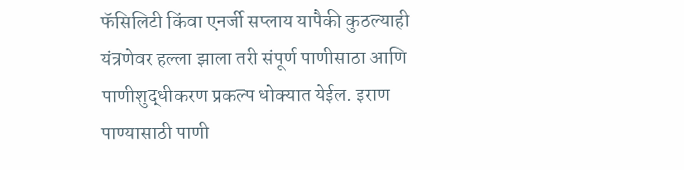फॅसिलिटी किंवा एनर्जी सप्लाय यापैकी कुठल्याही यंत्रणेवर हल्ला झाला तरी संपूर्ण पाणीसाठा आणि पाणीशुद्धीकरण प्रकल्प धोक्यात येईल. इराण पाण्यासाठी पाणी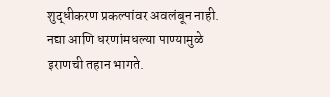शुद्धीकरण प्रकल्पांवर अवलंबून नाही. नद्या आणि धरणांमधल्या पाण्यामुळे इराणची तहान भागते.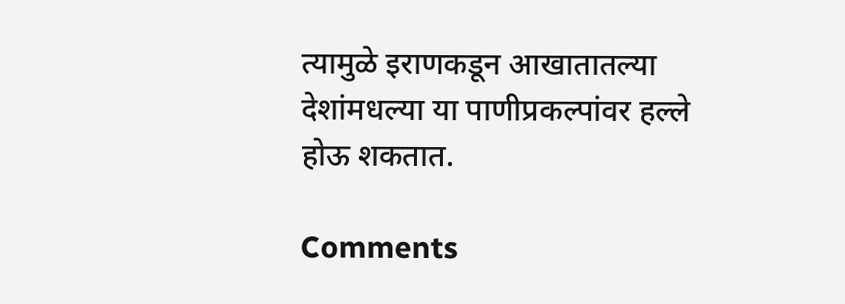त्यामुळे इराणकडून आखातातल्या देशांमधल्या या पाणीप्रकल्पांवर हल्ले होऊ शकतात.

Comments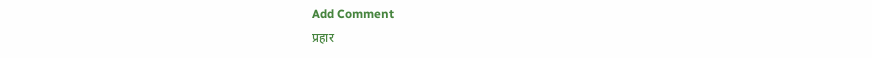Add Comment
प्रहार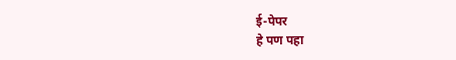ई-पेपर
हे पण पहा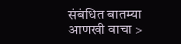संबंधित बातम्या आणखी वाचा >